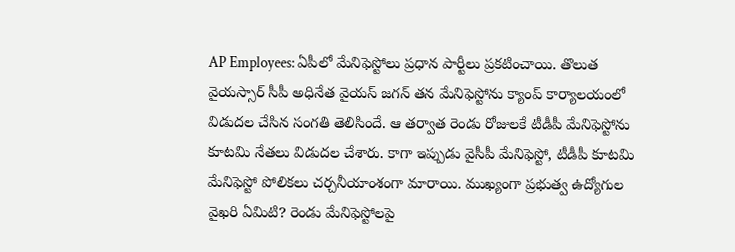AP Employees: ఏపీలో మేనిఫెస్టోలు ప్రధాన పార్టీలు ప్రకటించాయి. తొలుత వైయస్సార్ సీపీ అధినేత వైయస్ జగన్ తన మేనిఫెస్టోను క్యాంప్ కార్యాలయంలో విడుదల చేసిన సంగతి తెలిసిందే. ఆ తర్వాత రెండు రోజులకే టీడీపీ మేనిఫెస్టోను కూటమి నేతలు విడుదల చేశారు. కాగా ఇప్పుడు వైసీపీ మేనిఫెస్టో, టీడీపీ కూటమి మేనిఫెస్టో పోలికలు చర్చనీయాంశంగా మారాయి. ముఖ్యంగా ప్రభుత్వ ఉద్యోగుల వైఖరి ఏమిటి? రెండు మేనిఫెస్టోలపై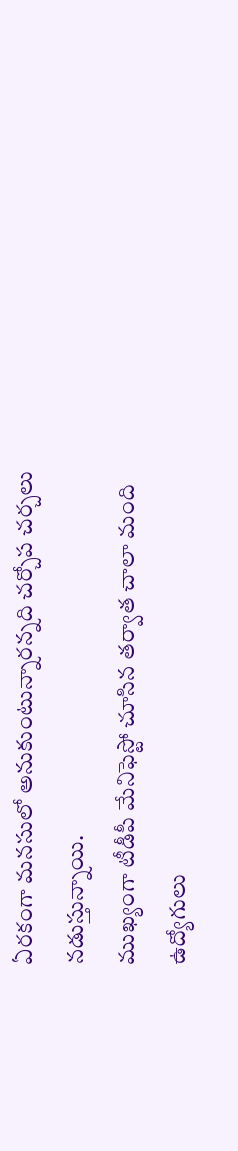ఏరకంగా మనసులో అనుకుంటున్నారన్నది చర్చోప చర్చలు నడుస్తున్నాయి.
ముఖ్యంగా టీడీపీ మేనిఫెస్టో చూసిన తర్వాత చాలా మంది ఉద్యోగులు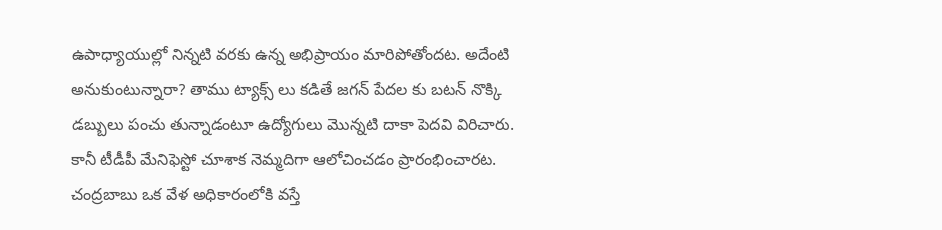ఉపాధ్యాయుల్లో నిన్నటి వరకు ఉన్న అభిప్రాయం మారిపోతోందట. అదేంటి అనుకుంటున్నారా? తాము ట్యాక్స్ లు కడితే జగన్ పేదల కు బటన్ నొక్కి డబ్బులు పంచు తున్నాడంటూ ఉద్యోగులు మొన్నటి దాకా పెదవి విరిచారు. కానీ టీడీపీ మేనిఫెస్టో చూశాక నెమ్మదిగా ఆలోచించడం ప్రారంభించారట.
చంద్రబాబు ఒక వేళ అధికారంలోకి వస్తే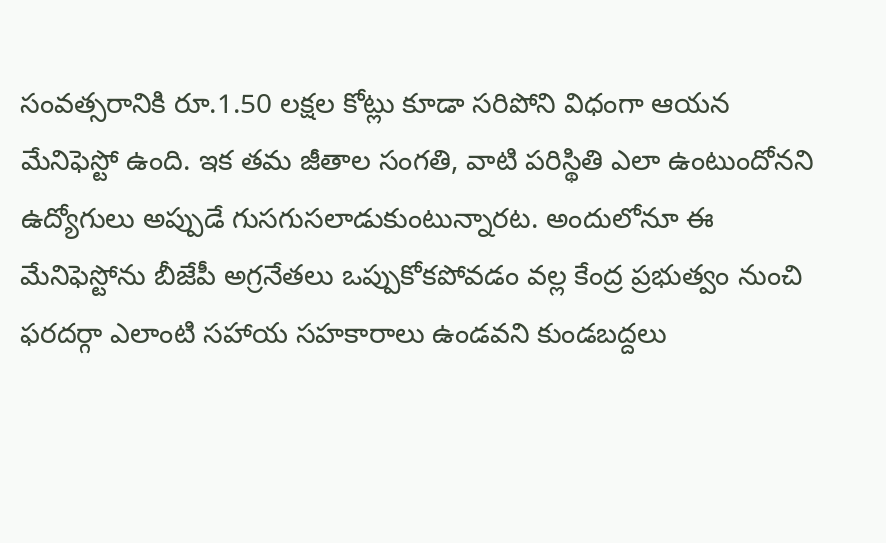సంవత్సరానికి రూ.1.50 లక్షల కోట్లు కూడా సరిపోని విధంగా ఆయన మేనిఫెస్టో ఉంది. ఇక తమ జీతాల సంగతి, వాటి పరిస్థితి ఎలా ఉంటుందోనని ఉద్యోగులు అప్పుడే గుసగుసలాడుకుంటున్నారట. అందులోనూ ఈ మేనిఫెస్టోను బీజేపీ అగ్రనేతలు ఒప్పుకోకపోవడం వల్ల కేంద్ర ప్రభుత్వం నుంచి ఫరదర్గా ఎలాంటి సహాయ సహకారాలు ఉండవని కుండబద్దలు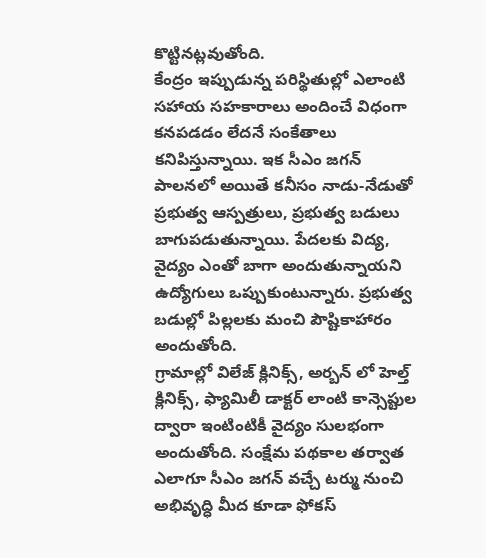కొట్టినట్లవుతోంది.
కేంద్రం ఇప్పుడున్న పరిస్థితుల్లో ఎలాంటి సహాయ సహకారాలు అందించే విధంగా కనపడడం లేదనే సంకేతాలు కనిపిస్తున్నాయి. ఇక సీఎం జగన్ పాలనలో అయితే కనీసం నాడు-నేడుతో ప్రభుత్వ ఆస్పత్రులు, ప్రభుత్వ బడులు బాగుపడుతున్నాయి. పేదలకు విద్య, వైద్యం ఎంతో బాగా అందుతున్నాయని ఉద్యోగులు ఒప్పుకుంటున్నారు. ప్రభుత్వ బడుల్లో పిల్లలకు మంచి పౌష్టికాహారం అందుతోంది.
గ్రామాల్లో విలేజ్ క్లినిక్స్, అర్బన్ లో హెల్త్ క్లినిక్స్, ఫ్యామిలీ డాక్టర్ లాంటి కాన్సెప్టుల ద్వారా ఇంటింటికీ వైద్యం సులభంగా అందుతోంది. సంక్షేమ పథకాల తర్వాత ఎలాగూ సీఎం జగన్ వచ్చే టర్ము నుంచి అభివృద్ధి మీద కూడా ఫోకస్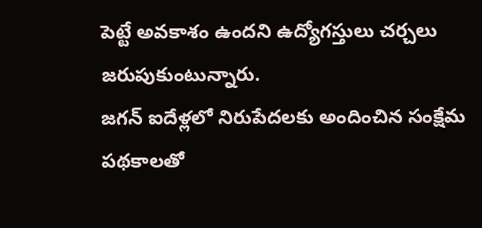పెట్టే అవకాశం ఉందని ఉద్యోగస్తులు చర్చలు జరుపుకుంటున్నారు.
జగన్ ఐదేళ్లలో నిరుపేదలకు అందించిన సంక్షేమ పథకాలతో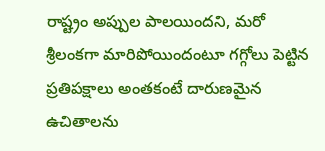రాష్ట్రం అప్పుల పాలయిందని, మరో శ్రీలంకగా మారిపోయిందంటూ గగ్గోలు పెట్టిన ప్రతిపక్షాలు అంతకంటే దారుణమైన ఉచితాలను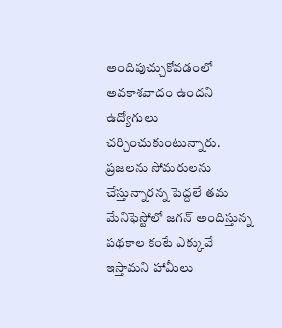అందిపుచ్చుకోవడంలో అవకాశవాదం ఉందని ఉద్యోగులు చర్చించుకుంటున్నారు. ప్రజలను సోమరులను చేస్తున్నారన్న పెద్దలే తమ మేనిఫెస్టోలో జగన్ అందిస్తున్న పథకాల కంటే ఎక్కువే ఇస్తామని హామీలు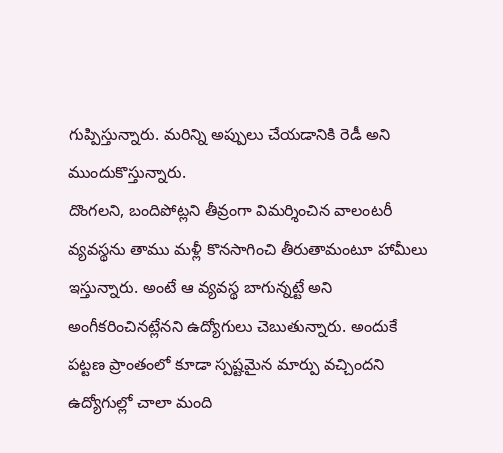గుప్పిస్తున్నారు. మరిన్ని అప్పులు చేయడానికి రెడీ అని ముందుకొస్తున్నారు.
దొంగలని, బందిపోట్లని తీవ్రంగా విమర్శించిన వాలంటరీ వ్యవస్థను తాము మళ్లీ కొనసాగించి తీరుతామంటూ హామీలు ఇస్తున్నారు. అంటే ఆ వ్యవస్థ బాగున్నట్టే అని అంగీకరించినట్లేనని ఉద్యోగులు చెబుతున్నారు. అందుకే పట్టణ ప్రాంతంలో కూడా స్పష్టమైన మార్పు వచ్చిందని ఉద్యోగుల్లో చాలా మంది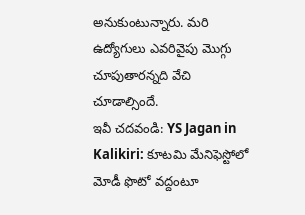అనుకుంటున్నారు. మరి ఉద్యోగులు ఎవరివైపు మొగ్గు చూపుతారన్నది వేచి చూడాల్సిందే.
ఇవీ చదవండి: YS Jagan in Kalikiri: కూటమి మేనిఫెస్టోలో మోడీ ఫొటో వద్దంటూ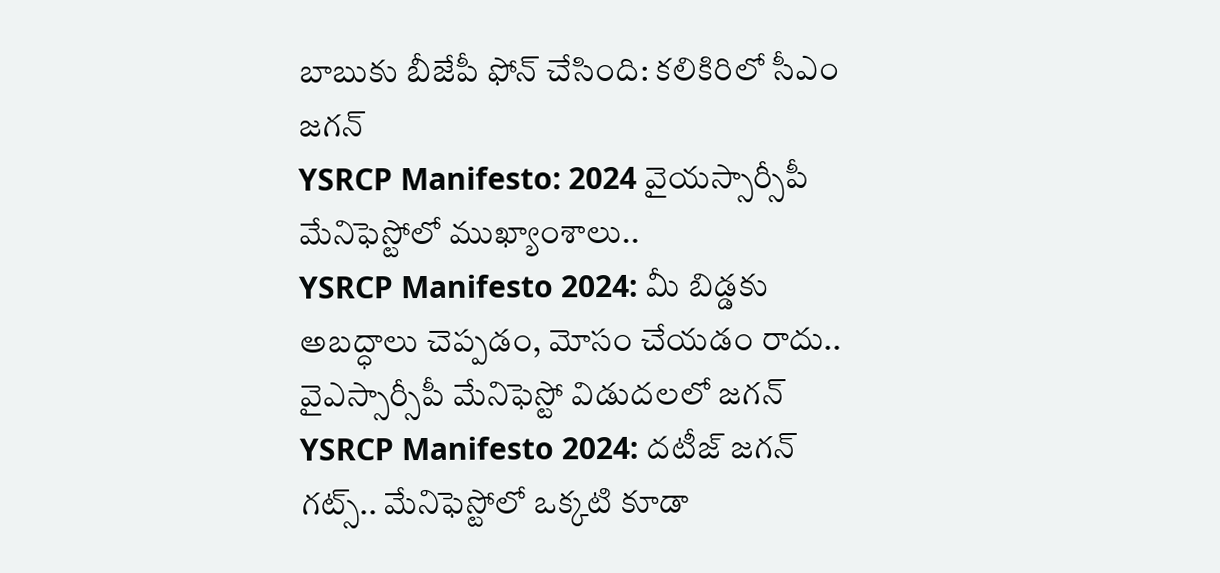బాబుకు బీజేపీ ఫోన్ చేసింది: కలికిరిలో సీఎం జగన్
YSRCP Manifesto: 2024 వైయస్సార్సీపీ మేనిఫెస్టోలో ముఖ్యాంశాలు..
YSRCP Manifesto 2024: మీ బిడ్డకు అబద్ధాలు చెప్పడం, మోసం చేయడం రాదు.. వైఎస్సార్సీపీ మేనిఫెస్టో విడుదలలో జగన్
YSRCP Manifesto 2024: దటీజ్ జగన్ గట్స్.. మేనిఫెస్టోలో ఒక్కటి కూడా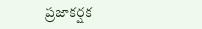ప్రజాకర్షక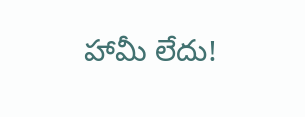హామీ లేదు!